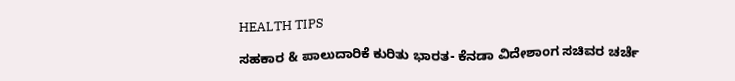HEALTH TIPS

ಸಹಕಾರ & ಪಾಲುದಾರಿಕೆ ಕುರಿತು ಭಾರತ- ಕೆನಡಾ ವಿದೇಶಾಂಗ ಸಚಿವರ ಚರ್ಚೆ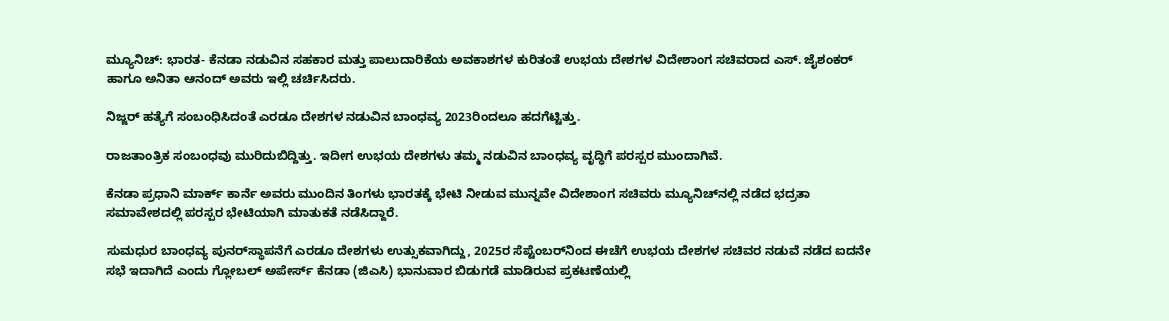ಮ್ಯೂನಿಚ್: ಭಾರತ- ಕೆನಡಾ ನಡುವಿನ ಸಹಕಾರ ಮತ್ತು ಪಾಲುದಾರಿಕೆಯ ಅವಕಾಶಗಳ ಕುರಿತಂತೆ ಉಭಯ ದೇಶಗಳ ವಿದೇಶಾಂಗ ಸಚಿವರಾದ ಎಸ್‌. ಜೈಶಂಕರ್ ಹಾಗೂ ಅನಿತಾ ಆನಂದ್ ಅವರು ಇಲ್ಲಿ ಚರ್ಚಿಸಿದರು.

ನಿಜ್ಜರ್‌ ಹತ್ಯೆಗೆ ಸಂಬಂಧಿಸಿದಂತೆ ಎರಡೂ ದೇಶಗಳ ನಡುವಿನ ಬಾಂಧವ್ಯ 2023ರಿಂದಲೂ ಹದಗೆಟ್ಟಿತ್ತು.

ರಾಜತಾಂತ್ರಿಕ ಸಂಬಂಧವು ಮುರಿದುಬಿದ್ದಿತ್ತು. ಇದೀಗ ಉಭಯ ದೇಶಗಳು ತಮ್ಮ ನಡುವಿನ ಬಾಂಧವ್ಯ ವೃದ್ಧಿಗೆ ಪರಸ್ಪರ ಮುಂದಾಗಿವೆ.

ಕೆನಡಾ ಪ್ರಧಾನಿ ಮಾರ್ಕ್ ಕಾರ್ನೆ ಅವರು ಮುಂದಿನ ತಿಂಗಳು ಭಾರತಕ್ಕೆ ಭೇಟಿ ನೀಡುವ ಮುನ್ನವೇ ವಿದೇಶಾಂಗ ಸಚಿವರು ಮ್ಯೂನಿಚ್‌ನಲ್ಲಿ ನಡೆದ ಭದ್ರತಾ ಸಮಾವೇಶದಲ್ಲಿ ಪರಸ್ಪರ ಭೇಟಿಯಾಗಿ ಮಾತುಕತೆ ನಡೆಸಿದ್ದಾರೆ.

ಸುಮಧುರ ಬಾಂಧವ್ಯ ಪುನರ್‌ಸ್ಥಾಪನೆಗೆ ಎರಡೂ ದೇಶಗಳು ಉತ್ಸುಕವಾಗಿದ್ದು, 2025ರ ಸೆಪ್ಟೆಂಬರ್‌ನಿಂದ ಈಚೆಗೆ ಉಭಯ ದೇಶಗಳ ಸಚಿವರ ನಡುವೆ ನಡೆದ ಐದನೇ ಸಭೆ ಇದಾಗಿದೆ ಎಂದು ಗ್ಲೋಬಲ್ ಅಪೇರ್ಸ್‌ ಕೆನಡಾ (ಜಿಎಸಿ) ಭಾನುವಾರ ಬಿಡುಗಡೆ ಮಾಡಿರುವ ಪ್ರಕಟಣೆಯಲ್ಲಿ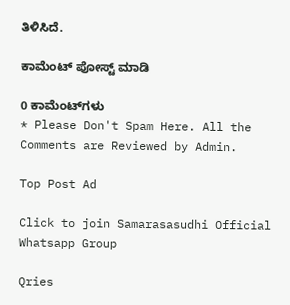ತಿಳಿಸಿದೆ.

ಕಾಮೆಂಟ್‌‌ ಪೋಸ್ಟ್‌ ಮಾಡಿ

0 ಕಾಮೆಂಟ್‌ಗಳು
* Please Don't Spam Here. All the Comments are Reviewed by Admin.

Top Post Ad

Click to join Samarasasudhi Official Whatsapp Group

Qries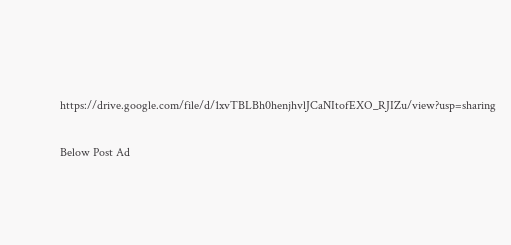https://drive.google.com/file/d/1xvTBLBh0henjhvlJCaNItofEXO_RJIZu/view?usp=sharing

Below Post Ad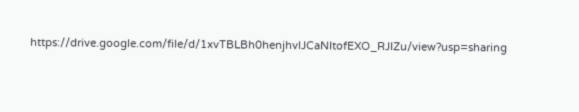https://drive.google.com/file/d/1xvTBLBh0henjhvlJCaNItofEXO_RJIZu/view?usp=sharing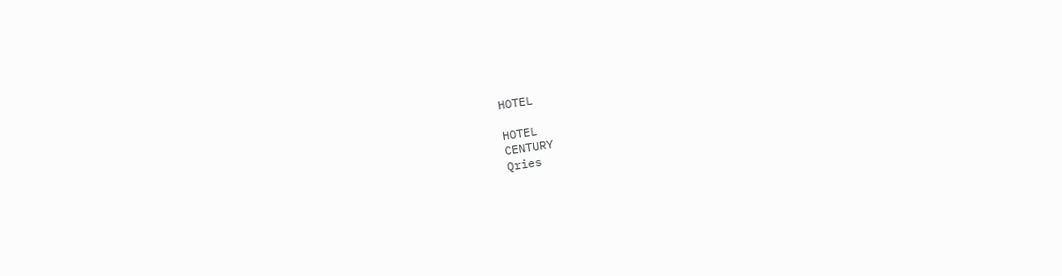HOTEL

HOTEL
CENTURY
Qries